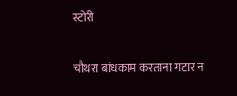स्टोरी

चौथरा बांधकाम करताना गटार न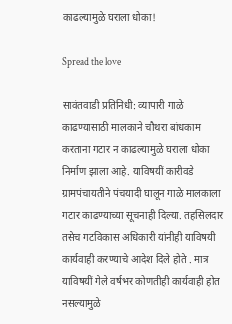काढल्यामुळे घराला धोका!

Spread the love

सावंतवाडी प्रतिनिधी: व्यापारी गाळे काढण्यासाठी मालकाने चौथरा बांधकाम करताना गटार न काढल्यामुळे घराला धोका निर्माण झाला आहे. याविषयीं कारीवडे ग्रामपंचायतीने पंचयादी घालून गाळे मालकाला गटार काढण्याच्या सूचनाही दिल्या. तहसिलदार तसेच गटविकास अधिकारी यांनीही याविषयी कार्यवाही करण्याचे आदेश दिले होते . मात्र याविषयीं गेले वर्षभर कोणतीही कार्यवाही होत नसल्यामुळे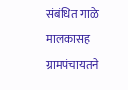संबंधित गाळे मालकासह ग्रामपंचायतने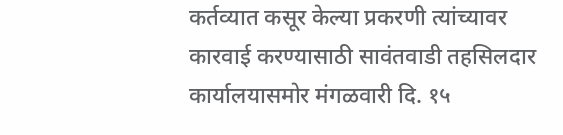कर्तव्यात कसूर केल्या प्रकरणी त्यांच्यावर कारवाई करण्यासाठी सावंतवाडी तहसिलदार कार्यालयासमोर मंगळवारी दि. १५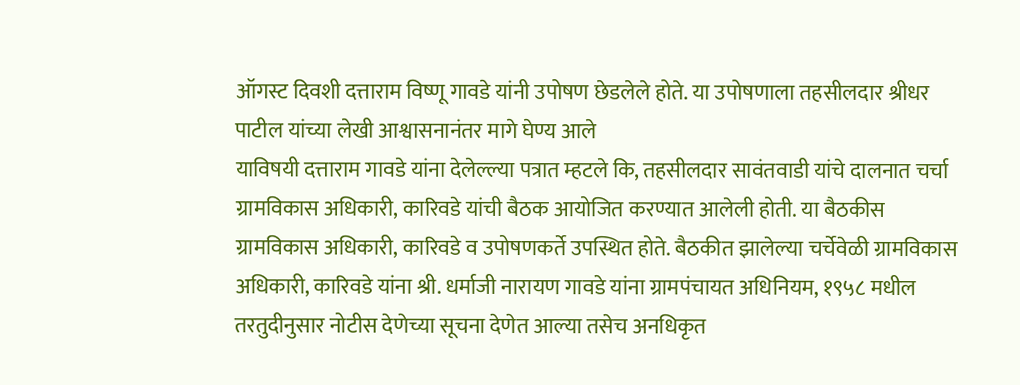ऑगस्ट दिवशी दत्ताराम विष्णू गावडे यांनी उपोषण छेडलेले होते. या उपोषणाला तहसीलदार श्रीधर पाटील यांच्या लेखी आश्वासनानंतर मागे घेण्य आले
याविषयी दत्ताराम गावडे यांना देलेल्ल्या पत्रात म्हटले कि, तहसीलदार सावंतवाडी यांचे दालनात चर्चा ग्रामविकास अधिकारी, कारिवडे यांची बैठक आयोजित करण्यात आलेली होती. या बैठकीस ग्रामविकास अधिकारी, कारिवडे व उपोषणकर्ते उपस्थित होते. बैठकीत झालेल्या चर्चेवेळी ग्रामविकास अधिकारी, कारिवडे यांना श्री. धर्माजी नारायण गावडे यांना ग्रामपंचायत अधिनियम, १९५८ मधील तरतुदीनुसार नोटीस देणेच्या सूचना देणेत आल्या तसेच अनधिकृत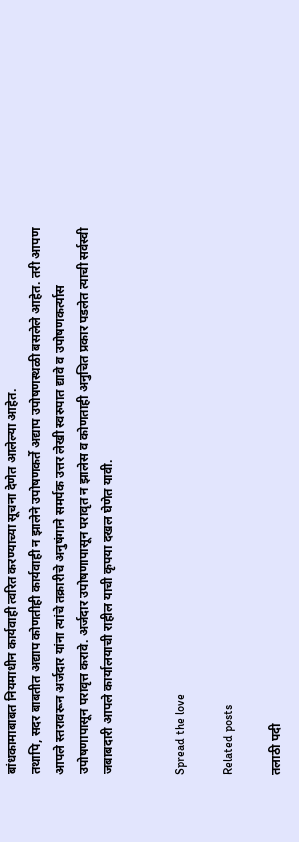बांधकामाबाबत नियमाधीन कार्यवाही त्वरित करण्याच्या सूचना देणेत आलेल्या आहेत.
तथापि, सदर बाबतीत अद्याप कोणतीही कार्यवाही न झालेने उपोषणकर्ते अद्याप उपोषणस्थळी बसलेले आहेत. तरी आपण आपले स्तरावरून अर्जदार यांना त्यांचे तक्रारीचे अनुषंगाने समर्पक उत्तर लेखी स्वरुपात द्यावे व उपोषणकर्त्यास उपोषणापासून परावृत्त करावे. अर्जदार उपोषणापासून परावृत न झालेस व कोणताही अनुचित प्रकार पडलेत त्याची सर्वस्वी जबाबदारी आपले कार्यालयाची राहील याची कृपया दखल घेणेत यावी.


Spread the love

Related posts

तलाठी पदी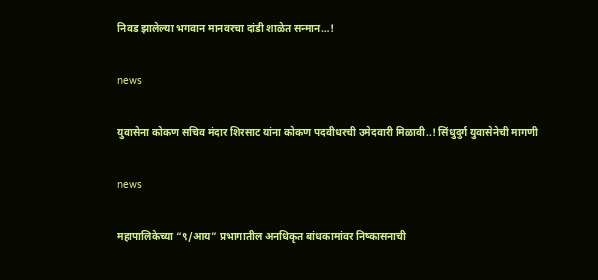निवड झालेल्या भगवान मानवरचा दांडी शाळेत सन्मान…!

news

युवासेना कोकण सचिव मंदार शिरसाट यांना कोकण पदवीधरची उमेदवारी मिळावी..! सिंधुदुर्ग युवासेनेची मागणी

news

महापालिकेच्या “९/आय” प्रभागातील अनधिकृत बांधकामांवर निष्कासनाची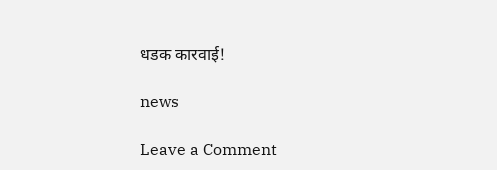धडक कारवाई!

news

Leave a Comment